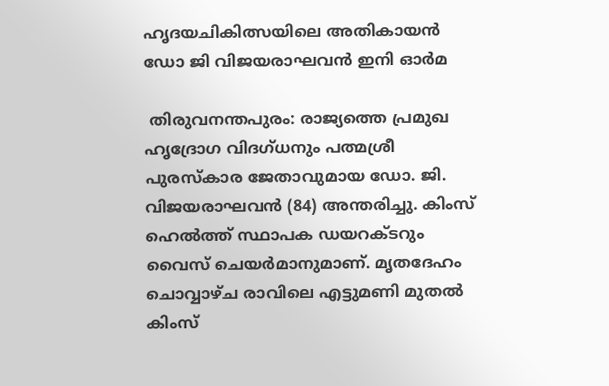ഹൃദയചികിത്സയിലെ അതികായൻ ഡോ ജി വിജയരാഘവന്‍ ഇനി ഓർമ

 തിരുവനന്തപുരം: രാജ്യത്തെ പ്രമുഖ ഹൃദ്രോഗ വിദഗ്ധനും പത്മശ്രീ പുരസ്കാര ജേതാവുമായ ഡോ. ജി. വിജയരാഘവന്‍ (84) അന്തരിച്ചു. കിംസ് ഹെൽത്ത് സ്ഥാപക ഡയറക്ടറും വൈസ് ചെയര്‍മാനുമാണ്. മൃതദേഹം ചൊവ്വാഴ്ച രാവിലെ എട്ടുമണി മുതൽ കിംസ്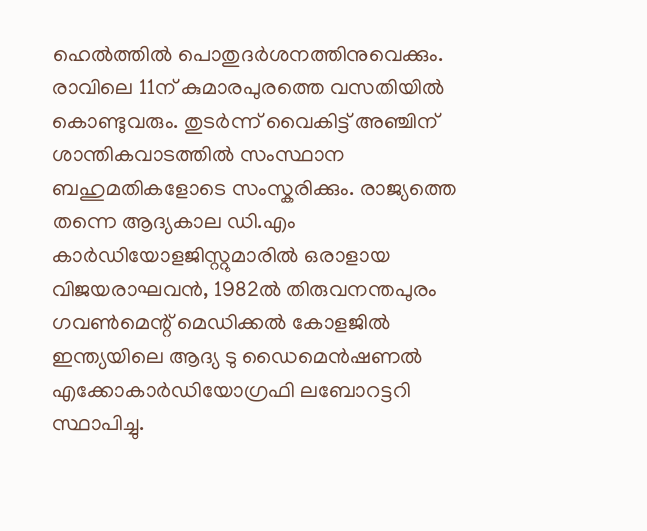ഹെൽത്തിൽ പൊതുദർശനത്തിനുവെക്കും. രാവിലെ 11ന് കുമാരപുരത്തെ വസതിയിൽ കൊണ്ടുവരും. തുടർന്ന് വൈകിട്ട് അഞ്ചിന് ശാന്തികവാടത്തിൽ സംസ്ഥാന ബഹുമതികളോടെ സംസ്കരിക്കും. രാജ്യത്തെ തന്നെ ആദ്യകാല ഡി.എം കാർഡിയോളജിസ്റ്റുമാരിൽ ഒരാളായ വിജയരാഘവന്‍, 1982ൽ തിരുവനന്തപുരം ഗവൺമെന്റ് മെഡിക്കൽ കോളജിൽ ഇന്ത്യയിലെ ആദ്യ ടു ഡൈമെൻഷണൽ എക്കോകാർഡിയോഗ്രഫി ലബോറട്ടറി സ്ഥാപിച്ചു.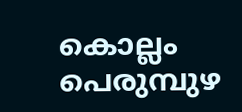കൊല്ലം പെരുമ്പുഴ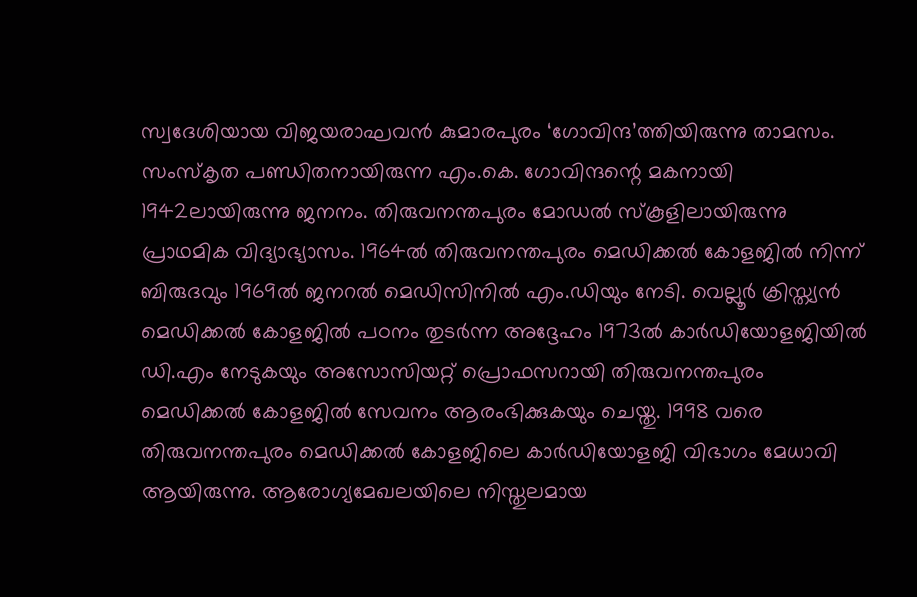സ്വദേശിയായ വിജയരാഘവൻ കുമാരപുരം ‘ഗോവിന്ദ’ത്തിയിരുന്നു താമസം. സംസ്‌കൃത പണ്ഡിതനായിരുന്ന എം.കെ. ഗോവിന്ദന്റെ മകനായി 1942ലായിരുന്നു ജനനം. തിരുവനന്തപുരം മോഡല്‍ സ്‌കൂളിലായിരുന്നു പ്രാഥമിക വിദ്യാഭ്യാസം. 1964ല്‍ തിരുവനന്തപുരം മെഡിക്കല്‍ കോളജില്‍ നിന്ന് ബിരുദവും 1969ല്‍ ജനറല്‍ മെഡിസിനില്‍ എം.ഡിയും നേടി. വെല്ലൂര്‍ ക്രിസ്ത്യന്‍ മെഡിക്കല്‍ കോളജില്‍ പഠനം തുടര്‍ന്ന അദ്ദേഹം 1973ല്‍ കാര്‍ഡിയോളജിയില്‍ ഡി.എം നേടുകയും അസോസിയറ്റ് പ്രൊഫസറായി തിരുവനന്തപുരം മെഡിക്കൽ കോളജിൽ സേവനം ആരംഭിക്കുകയും ചെയ്തു. 1998 വരെ തിരുവനന്തപുരം മെഡിക്കൽ കോളജിലെ കാർഡിയോളജി വിഭാഗം മേധാവി ആയിരുന്നു. ആരോഗ്യമേഖലയിലെ നിസ്തുലമായ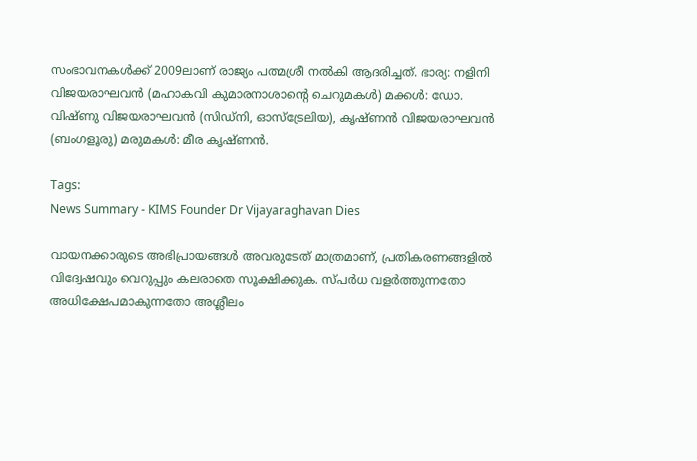സംഭാവനകള്‍ക്ക് 2009ലാണ് രാജ്യം പത്മശ്രീ നല്‍കി ആദരിച്ചത്. ഭാര്യ: നളിനി വിജയരാഘവന്‍ (മഹാകവി കുമാരനാശാന്റെ ചെറുമകൾ) മക്കൾ: ഡോ. വിഷ്ണു വിജയരാഘവന്‍ (സിഡ്നി, ഓസ്ട്രേലിയ), കൃഷ്ണൻ വിജയരാഘവന്‍ (ബംഗളൂരു) മരുമകൾ: മീര കൃഷ്ണൻ.

Tags:
News Summary - KIMS Founder Dr Vijayaraghavan Dies

വായനക്കാരുടെ അഭിപ്രായങ്ങള്‍ അവരുടേത് മാത്രമാണ്, പ്രതികരണങ്ങളിൽ വിദ്വേഷവും വെറുപ്പും കലരാതെ സൂക്ഷിക്കുക. സ്പർധ വളർത്തുന്നതോ അധിക്ഷേപമാകുന്നതോ അശ്ലീലം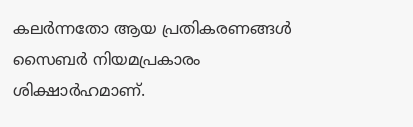കലർന്നതോ ആയ പ്രതികരണങ്ങൾ സൈബർ നിയമപ്രകാരം ശിക്ഷാർഹമാണ്.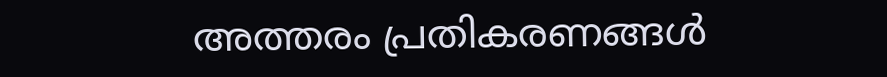അത്തരം പ്രതികരണങ്ങൾ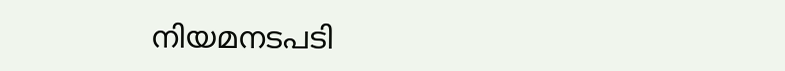നിയമനടപടി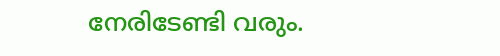നേരിടേണ്ടി വരും.